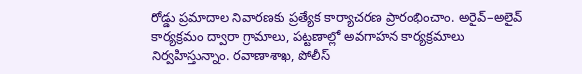రోడ్డు ప్రమాదాల నివారణకు ప్రత్యేక కార్యాచరణ ప్రారంభించాం. అరైవ్–అలైవ్ కార్యక్రమం ద్వారా గ్రామాలు, పట్టణాల్లో అవగాహన కార్యక్రమాలు నిర్వహిస్తున్నాం. రవాణాశాఖ, పోలీస్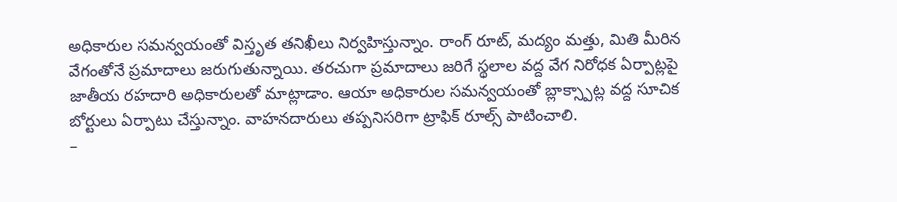అధికారుల సమన్వయంతో విస్తృత తనిఖీలు నిర్వహిస్తున్నాం. రాంగ్ రూట్, మద్యం మత్తు, మితి మీరిన వేగంతోనే ప్రమాదాలు జరుగుతున్నాయి. తరచుగా ప్రమాదాలు జరిగే స్థలాల వద్ద వేగ నిరోధక ఏర్పాట్లపై జాతీయ రహదారి అధికారులతో మాట్లాడాం. ఆయా అధికారుల సమన్వయంతో బ్లాక్స్పాట్ల వద్ద సూచిక బోర్టులు ఏర్పాటు చేస్తున్నాం. వాహనదారులు తప్పనిసరిగా ట్రాఫిక్ రూల్స్ పాటించాలి.
–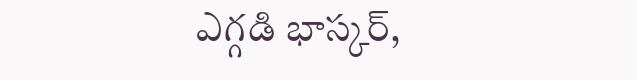ఎగ్గడి భాస్కర్,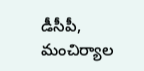డీసీపీ, మంచిర్యాల